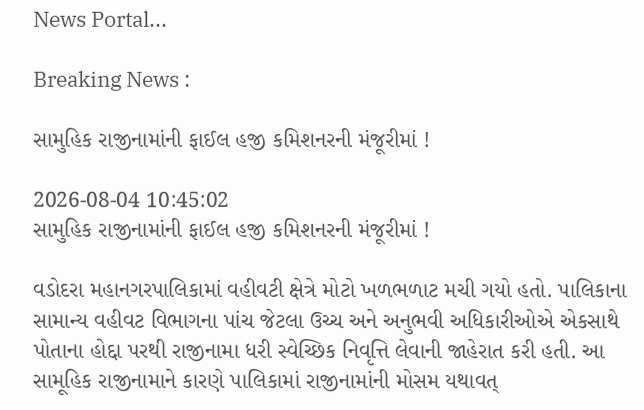News Portal...

Breaking News :

સામુહિક રાજીનામાંની ફાઈલ હજી કમિશનરની મંજૂરીમાં !

2026-08-04 10:45:02
સામુહિક રાજીનામાંની ફાઈલ હજી કમિશનરની મંજૂરીમાં !

વડોદરા મહાનગરપાલિકામાં વહીવટી ક્ષેત્રે મોટો ખળભળાટ મચી ગયો હતો. પાલિકાના સામાન્ય વહીવટ વિભાગના પાંચ જેટલા ઉચ્ચ અને અનુભવી અધિકારીઓએ એકસાથે પોતાના હોદ્દા પરથી રાજીનામા ધરી સ્વેચ્છિક નિવૃત્તિ લેવાની જાહેરાત કરી હતી. આ સામૂહિક રાજીનામાને કારણે પાલિકામાં રાજીનામાંની મોસમ યથાવત્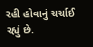રહી હોવાનું ચર્ચાઈ રહ્યું છે.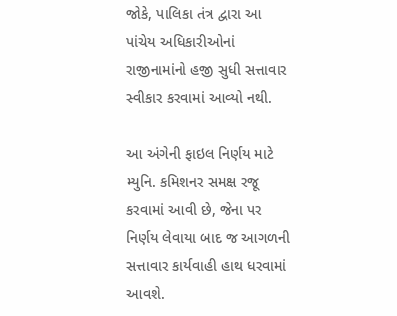જોકે, પાલિકા તંત્ર દ્વારા આ પાંચેય અધિકારીઓનાં રાજીનામાંનો હજી સુધી સત્તાવાર સ્વીકાર કરવામાં આવ્યો નથી.

આ અંગેની ફાઇલ નિર્ણય માટે મ્યુનિ. કમિશનર સમક્ષ રજૂ કરવામાં આવી છે, જેના પર નિર્ણય લેવાયા બાદ જ આગળની સત્તાવાર કાર્યવાહી હાથ ધરવામાં આવશે.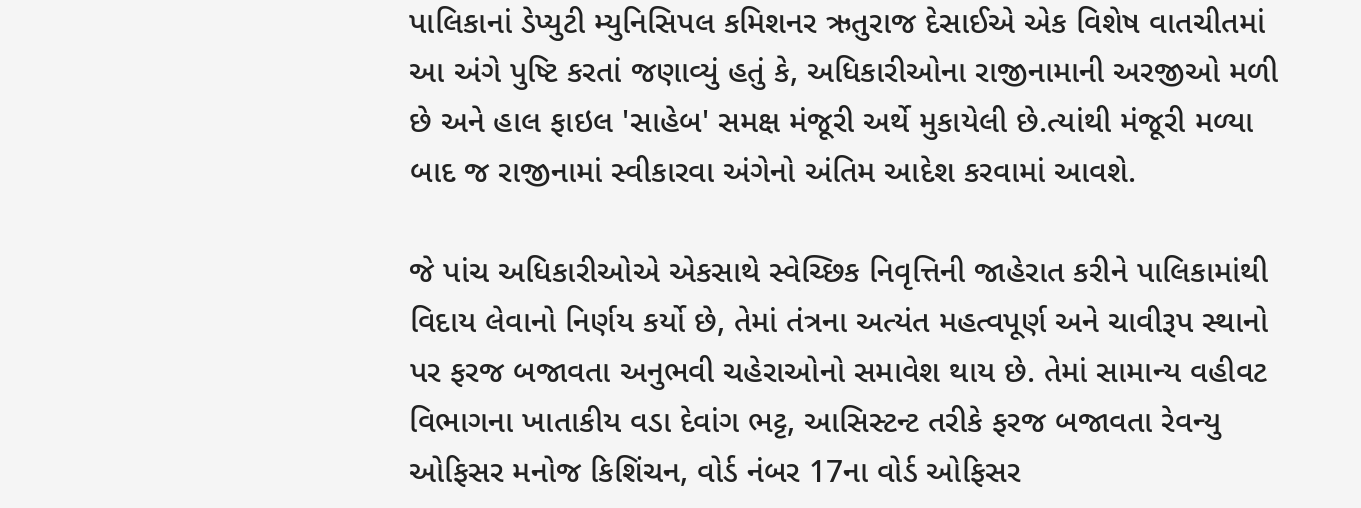પાલિકાનાં ડેપ્યુટી મ્યુનિસિપલ કમિશનર ઋતુરાજ દેસાઈએ એક વિશેષ વાતચીતમાં આ અંગે પુષ્ટિ કરતાં જણાવ્યું હતું કે, અધિકારીઓના રાજીનામાની અરજીઓ મળી છે અને હાલ ફાઇલ 'સાહેબ' સમક્ષ મંજૂરી અર્થે મુકાયેલી છે.ત્યાંથી મંજૂરી મળ્યા બાદ જ રાજીનામાં સ્વીકારવા અંગેનો અંતિમ આદેશ કરવામાં આવશે.

જે પાંચ અધિકારીઓએ એકસાથે સ્વેચ્છિક નિવૃત્તિની જાહેરાત કરીને પાલિકામાંથી વિદાય લેવાનો નિર્ણય કર્યો છે, તેમાં તંત્રના અત્યંત મહત્વપૂર્ણ અને ચાવીરૂપ સ્થાનો પર ફરજ બજાવતા અનુભવી ચહેરાઓનો સમાવેશ થાય છે. તેમાં સામાન્ય વહીવટ વિભાગના ખાતાકીય વડા દેવાંગ ભટ્ટ, આસિસ્ટન્ટ તરીકે ફરજ બજાવતા રેવન્યુ ઓફિસર મનોજ કિશિંચન, વોર્ડ નંબર 17ના વોર્ડ ઓફિસર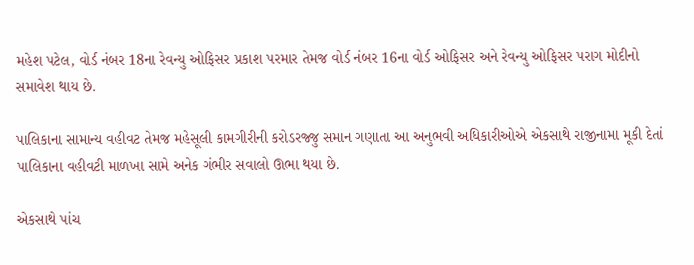મહેશ પટેલ, વોર્ડ નંબર 18ના રેવન્યુ ઓફિસર પ્રકાશ પરમાર તેમજ વોર્ડ નંબર 16ના વોર્ડ ઓફિસર અને રેવન્યુ ઓફિસર પરાગ મોદીનો સમાવેશ થાય છે.

પાલિકાના સામાન્ય વહીવટ તેમજ મહેસૂલી કામગીરીની કરોડરજ્જુ સમાન ગણાતા આ અનુભવી અધિકારીઓએ એકસાથે રાજીનામા મૂકી દેતાં પાલિકાના વહીવટી માળખા સામે અનેક ગંભીર સવાલો ઊભા થયા છે.

એકસાથે પાંચ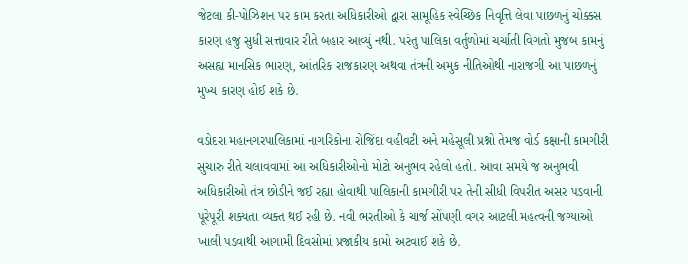જેટલા કી-પોઝિશન પર કામ કરતા અધિકારીઓ દ્વારા સામૂહિક સ્વેચ્છિક નિવૃત્તિ લેવા પાછળનું ચોક્કસ કારણ હજુ સુધી સત્તાવાર રીતે બહાર આવ્યું નથી. પરંતુ પાલિકા વર્તુળોમાં ચર્ચાતી વિગતો મુજબ કામનું અસહ્ય માનસિક ભારણ, આંતરિક રાજકારણ અથવા તંત્રની અમુક નીતિઓથી નારાજગી આ પાછળનું મુખ્ય કારણ હોઈ શકે છે.

વડોદરા મહાનગરપાલિકામાં નાગરિકોના રોજિંદા વહીવટી અને મહેસૂલી પ્રશ્નો તેમજ વોર્ડ કક્ષાની કામગીરી સુચારુ રીતે ચલાવવામાં આ અધિકારીઓનો મોટો અનુભવ રહેલો હતો. આવા સમયે જ અનુભવી અધિકારીઓ તંત્ર છોડીને જઈ રહ્યા હોવાથી પાલિકાની કામગીરી પર તેની સીધી વિપરીત અસર પડવાની પૂરેપૂરી શક્યતા વ્યક્ત થઈ રહી છે. નવી ભરતીઓ કે ચાર્જ સોંપણી વગર આટલી મહત્વની જગ્યાઓ ખાલી પડવાથી આગામી દિવસોમાં પ્રજાકીય કામો અટવાઈ શકે છે.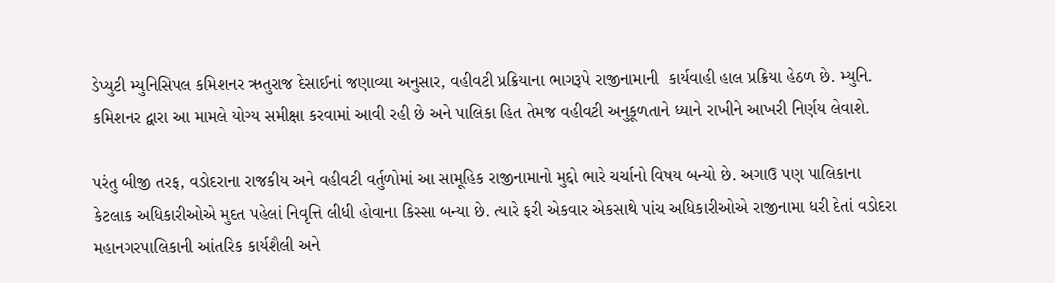ડેપ્યુટી મ્યુનિસિપલ કમિશનર ઋતુરાજ દેસાઈનાં જણાવ્યા અનુસાર, વહીવટી પ્રક્રિયાના ભાગરૂપે રાજીનામાની  કાર્યવાહી હાલ પ્રક્રિયા હેઠળ છે. મ્યુનિ. કમિશનર દ્વારા આ મામલે યોગ્ય સમીક્ષા કરવામાં આવી રહી છે અને પાલિકા હિત તેમજ વહીવટી અનુકૂળતાને ધ્યાને રાખીને આખરી નિર્ણય લેવાશે.

પરંતુ બીજી તરફ, વડોદરાના રાજકીય અને વહીવટી વર્તુળોમાં આ સામૂહિક રાજીનામાનો મુદ્દો ભારે ચર્ચાનો વિષય બન્યો છે. અગાઉ પણ પાલિકાના કેટલાક અધિકારીઓએ મુદત પહેલાં નિવૃત્તિ લીધી હોવાના કિસ્સા બન્યા છે. ત્યારે ફરી એકવાર એકસાથે પાંચ અધિકારીઓએ રાજીનામા ધરી દેતાં વડોદરા મહાનગરપાલિકાની આંતરિક કાર્યશૈલી અને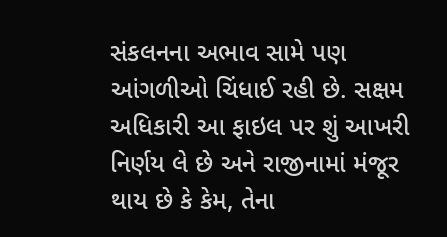સંકલનના અભાવ સામે પણ આંગળીઓ ચિંધાઈ રહી છે. સક્ષમ અધિકારી આ ફાઇલ પર શું આખરી નિર્ણય લે છે અને રાજીનામાં મંજૂર થાય છે કે કેમ, તેના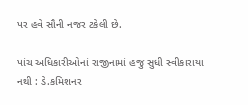પર હવે સૌની નજર ટકેલી છે.

પાંચ અધિકારીઓનાં રાજીનામાં હજુ સુધી સ્વીકારાયા નથી : ડે.કમિશનર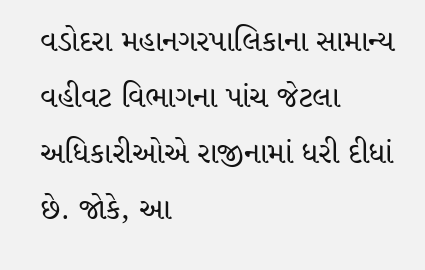વડોદરા મહાનગરપાલિકાના સામાન્ય વહીવટ વિભાગના પાંચ જેટલા અધિકારીઓએ રાજીનામાં ધરી દીધાં છે. જોકે, આ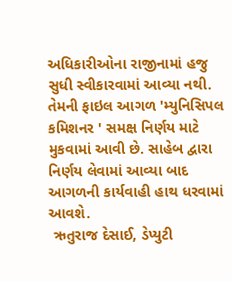અધિકારીઓના રાજીનામાં હજુ સુધી સ્વીકારવામાં આવ્યા નથી. તેમની ફાઇલ આગળ 'મ્યુનિસિપલ કમિશનર ' સમક્ષ નિર્ણય માટે મુકવામાં આવી છે. સાહેબ દ્વારા નિર્ણય લેવામાં આવ્યા બાદ આગળની કાર્યવાહી હાથ ધરવામાં આવશે.
 ઋતુરાજ દેસાઈ, ડેપ્યુટી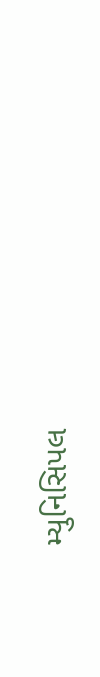મ્યુનિસિપલ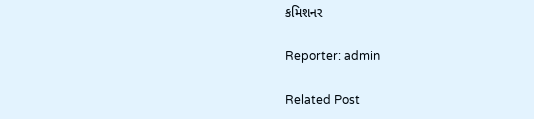કમિશનર

Reporter: admin

Related Post